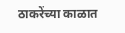ठाकरेंच्या काळात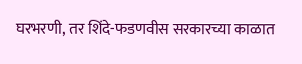घरभरणी, तर शिंदे-फडणवीस सरकारच्या काळात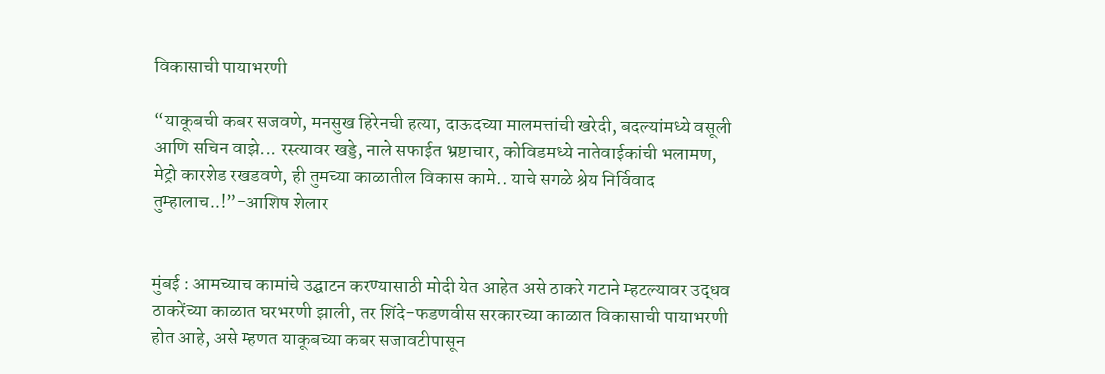विकासाची पायाभरणी

“याकूबची कबर सजवणे, मनसुख हिरेनची हत्या, दाऊदच्या मालमत्तांची खरेदी, बदल्यांमध्ये वसूली आणि सचिन वाझे... रस्त्यावर खड्डे, नाले सफाईत भ्रष्टाचार, कोविडमध्ये नातेवाईकांची भलामण, मेट्रो कारशेड रखडवणे, ही तुमच्या काळातील विकास कामे.. याचे सगळे श्रेय निर्विवाद तुम्हालाच..!”-आशिष शेलार


मुंबई : आमच्याच कामांचे उद्घाटन करण्यासाठी मोदी येत आहेत असे ठाकरे गटाने म्हटल्यावर उद्धव ठाकरेंच्या काळात घरभरणी झाली, तर शिंदे-फडणवीस सरकारच्या काळात विकासाची पायाभरणी होत आहे, असे म्हणत याकूबच्या कबर सजावटीपासून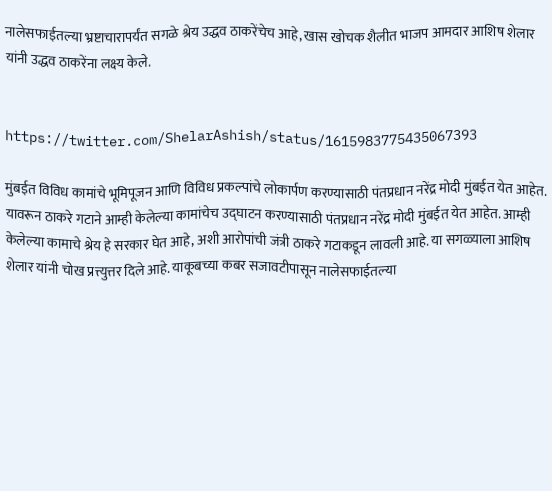नालेसफाईतल्या भ्रष्टाचारापर्यंत सगळे श्रेय उद्धव ठाकरेंचेच आहे, खास खोचक शैलीत भाजप आमदार आशिष शेलार यांनी उद्धव ठाकरेंना लक्ष्य केले.


https://twitter.com/ShelarAshish/status/1615983775435067393

मुंबईत विविध कामांचे भूमिपूजन आणि विविध प्रकल्पांचे लोकार्पण करण्यासाठी पंतप्रधान नरेंद्र मोदी मुंबईत येत आहेत. यावरून ठाकरे गटाने आम्ही केलेल्या कामांचेच उद्घाटन करण्यासाठी पंतप्रधान नरेंद्र मोदी मुंबईत येत आहेत. आम्ही केलेल्या कामाचे श्रेय हे सरकार घेत आहे, अशी आरोपांची जंत्री ठाकरे गटाकडून लावली आहे. या सगळ्याला आशिष शेलार यांनी चोख प्रत्त्युत्तर दिले आहे. याकूबच्या कबर सजावटीपासून नालेसफाईतल्या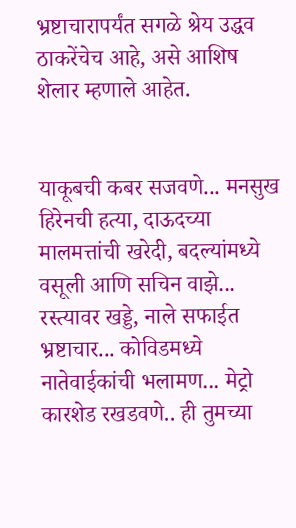भ्रष्टाचारापर्यंत सगळे श्रेय उद्धव ठाकरेंचेच आहे, असे आशिष शेलार म्हणाले आहेत.


याकूबची कबर सजवणे... मनसुख हिरेनची हत्या, दाऊदच्या मालमत्तांची खरेदी, बदल्यांमध्ये वसूली आणि सचिन वाझे... रस्त्यावर खड्डे, नाले सफाईत भ्रष्टाचार... कोविडमध्ये नातेवाईकांची भलामण... मेट्रो कारशेड रखडवणे.. ही तुमच्या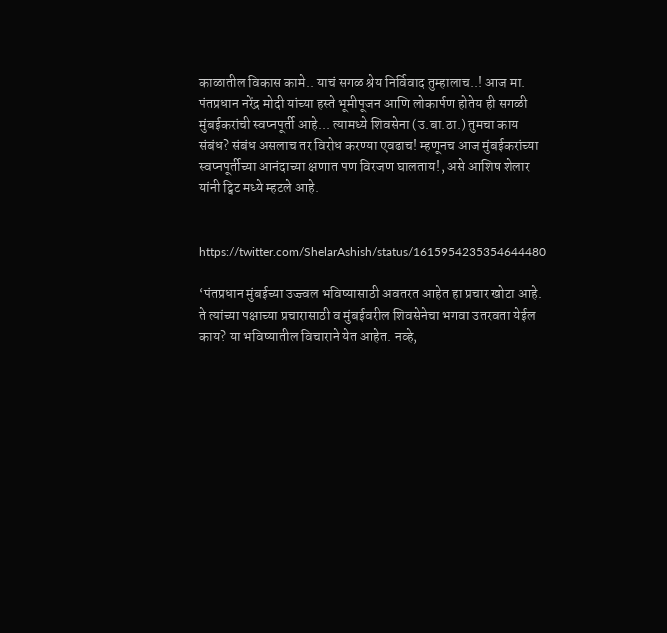काळातील विकास कामे.. याचं सगळ श्रेय निर्विवाद तुम्हालाच..! आज मा. पंतप्रधान नरेंद्र मोदी यांच्या हस्ते भूमीपूजन आणि लोकार्पण होतेय ही सगळी मुंबईकरांची स्वप्नपूर्ती आहे... त्यामध्ये शिवसेना (उ.बा.ठा.) तुमचा काय संबंध? संबंध असलाच तर विरोध करण्या एवढाच! म्हणूनच आज मुंबईकरांच्या स्वप्नपूर्तीच्या आनंदाच्या क्षणात पण विरजण घालताय!, असे आशिष शेलार यांनी ट्विट मध्ये म्हटले आहे.


https://twitter.com/ShelarAshish/status/1615954235354644480

‘पंतप्रधान मुंबईच्या उज्ज्वल भविष्यासाठी अवतरत आहेत हा प्रचार खोटा आहे. ते त्यांच्या पक्षाच्या प्रचारासाठी व मुंबईवरील शिवसेनेचा भगवा उतरवता येईल काय? या भविष्यातील विचाराने येत आहेत. नव्हे,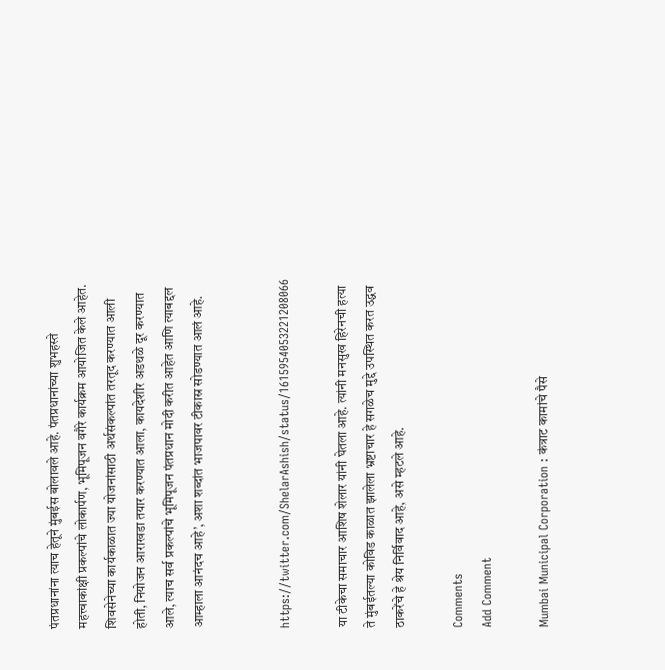पंतप्रधानांना त्याच हेतूने मुंबईस बोलावले आहे. पंतप्रधानांच्या शुभहस्ते महत्त्वाकांक्षी प्रकल्पांचे लोकार्पण, भूमिपूजन वगैरे कार्यक्रम आयोजित केले आहेत. शिवसेनेच्या कार्यकाळात ज्या योजनांसाठी अर्थसंकल्पांत तरतूद करण्यात आली होती, नियोजन आराखडा तयार करण्यात आला, कायदेशीर अडथळे दूर करण्यात आले, त्याच सर्व प्रकल्पांचे भूमिपूजन पंतप्रधान मोदी करीत आहेत आणि त्याबद्दल आम्हाला आनंदच आहे’, अशा शब्दांत भाजपावर टीकास्र सोडण्यात आलं आहे.


https://twitter.com/ShelarAshish/status/1615954053221208066

या टीकेचा समाचार आशिष शेलार यांनी घेतला आहे. त्यांनी मनसुख हिरेनची हत्या ते मुंबईतल्या कोविड काळात झालेला भ्रष्टाचार हे सगळेच मुद्दे उपस्थित करत उद्धव ठाकरेंचे हे श्रेय निर्विवाद आहे, असे म्हटले आहे.

Comments
Add Comment

Mumbai Municipal Corporation : कंत्राट कामांचे पैसे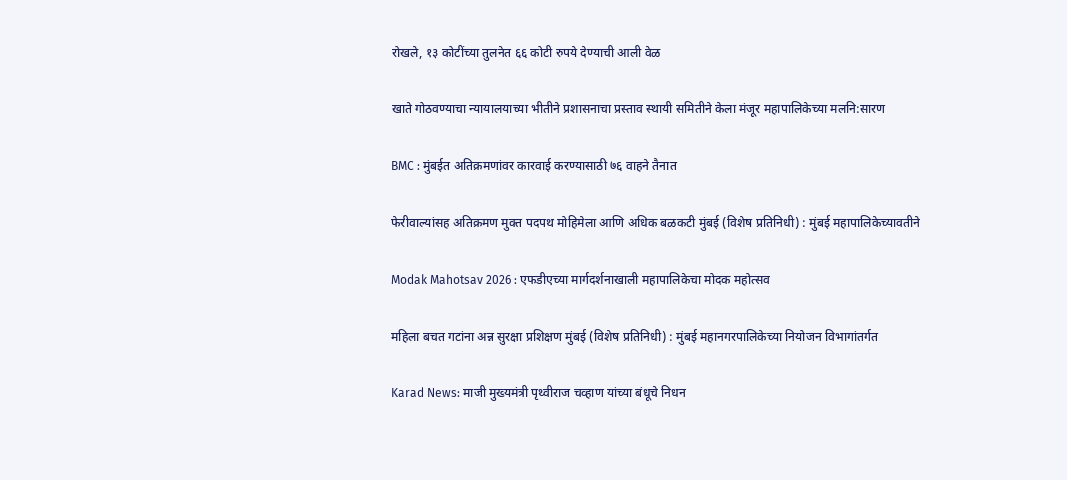रोखले, १३ कोटींच्या तुलनेत ६६ कोटी रुपये देण्याची आली वेळ

खाते गोठवण्याचा न्यायालयाच्या भीतीने प्रशासनाचा प्रस्ताव स्थायी समितीने केला मंजूर महापालिकेच्या मलनि:सारण

BMC : मुंबईत अतिक्रमणांवर कारवाई करण्यासाठी ७६ वाहने तैनात

फेरीवाल्यांसह अतिक्रमण मुक्त पदपथ मोहिमेला आणि अधिक बळकटी मुंबई (विशेष प्रतिनिधी) : मुंबई महापालिकेच्यावतीने

Modak Mahotsav 2026 : एफडीएच्या मार्गदर्शनाखाली महापालिकेचा मोदक महोत्सव

महिला बचत गटांना अन्न सुरक्षा प्रशिक्षण मुंबई (विशेष प्रतिनिधी) : मुंबई महानगरपालिकेच्या नियोजन विभागांतर्गत

Karad News: माजी मुख्यमंत्री पृथ्वीराज चव्हाण यांच्या बंधूचे निधन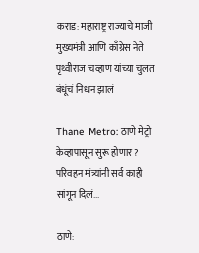कराड: महाराष्ट्र राज्याचे माजी मुख्यमंत्री आणि काँग्रेस नेते पृथ्वीराज चव्हाण यांच्या चुलत बंधूंचं निधन झालं

Thane Metro: ठाणे मेट्रो केव्हापासून सुरू होणार? परिवहन मंत्र्यांनी सर्व काही सांगून दिलं...

ठाणे: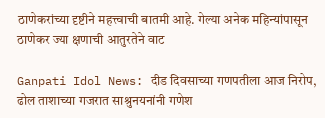ठाणेकरांच्या दृष्टीने महत्त्वाची बातमी आहे. गेल्या अनेक महिन्यांपासून ठाणेकर ज्या क्षणाची आतुरतेने वाट

Ganpati Idol News: दीड दिवसाच्या गणपतीला आज निरोप, ढोल ताशाच्या गजरात साश्रुनयनांनी गणेश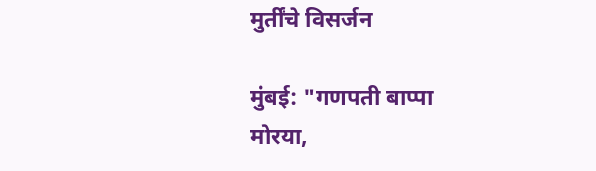मुर्तींचे विसर्जन

मुंबई: "गणपती बाप्पा मोरया,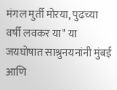मंगल मुर्ती मोरया, पुढच्या वर्षी लवकर या" या जयघोषात साश्रुनयनांनी मुंबई आणि